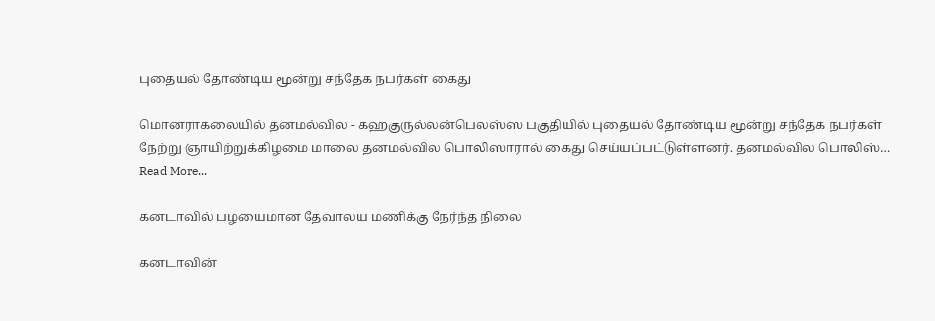புதையல் தோண்டிய மூன்று சந்தேக நபர்கள் கைது

மொனராகலையில் தனமல்வில - கஹகுருல்லன்பெலஸ்ஸ பகுதியில் புதையல் தோண்டிய மூன்று சந்தேக நபர்கள் நேற்று ஞாயிற்றுக்கிழமை மாலை தனமல்வில பொலிஸாரால் கைது செய்யப்பட்டுள்ளனர். தனமல்வில பொலிஸ்…
Read More...

கனடாவில் பழயைமான தேவாலய மணிக்கு நேர்ந்த நிலை

கனடாவின்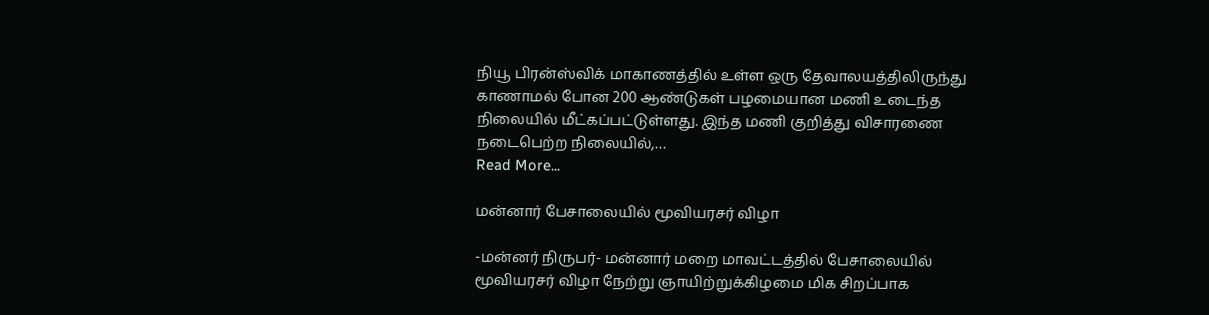நியூ பிரன்ஸ்விக் மாகாணத்தில் உள்ள ஒரு தேவாலயத்திலிருந்து காணாமல் போன 200 ஆண்டுகள் பழமையான மணி உடைந்த நிலையில் மீட்கப்பட்டுள்ளது. இந்த மணி குறித்து விசாரணை நடைபெற்ற நிலையில்,…
Read More...

மன்னார் பேசாலையில் மூவியரசர் விழா

-மன்னர் நிருபர்- மன்னார் மறை மாவட்டத்தில் பேசாலையில் மூவியரசர் விழா நேற்று ஞாயிற்றுக்கிழமை மிக சிறப்பாக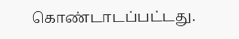கொண்டாடப்பட்டது.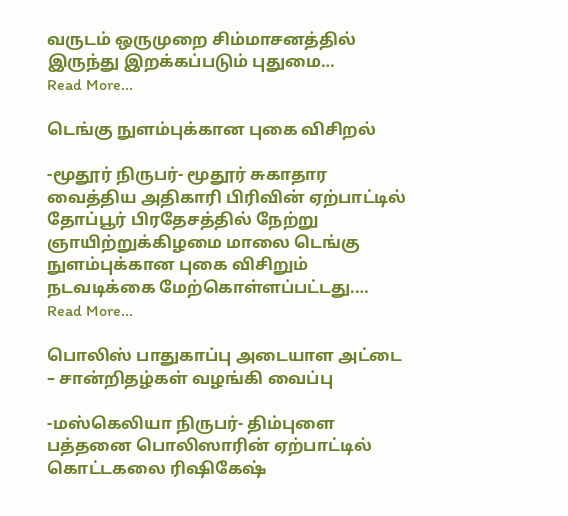வருடம் ஒருமுறை சிம்மாசனத்தில் இருந்து இறக்கப்படும் புதுமை…
Read More...

டெங்கு நுளம்புக்கான புகை விசிறல்

-மூதூர் நிருபர்- மூதூர் சுகாதார வைத்திய அதிகாரி பிரிவின் ஏற்பாட்டில் தோப்பூர் பிரதேசத்தில் நேற்று ஞாயிற்றுக்கிழமை மாலை டெங்கு நுளம்புக்கான புகை விசிறும் நடவடிக்கை மேற்கொள்ளப்பட்டது.…
Read More...

பொலிஸ் பாதுகாப்பு அடையாள அட்டை – சான்றிதழ்கள் வழங்கி வைப்பு

-மஸ்கெலியா நிருபர்- திம்புளை பத்தனை பொலிஸாரின் ஏற்பாட்டில் கொட்டகலை ரிஷிகேஷ்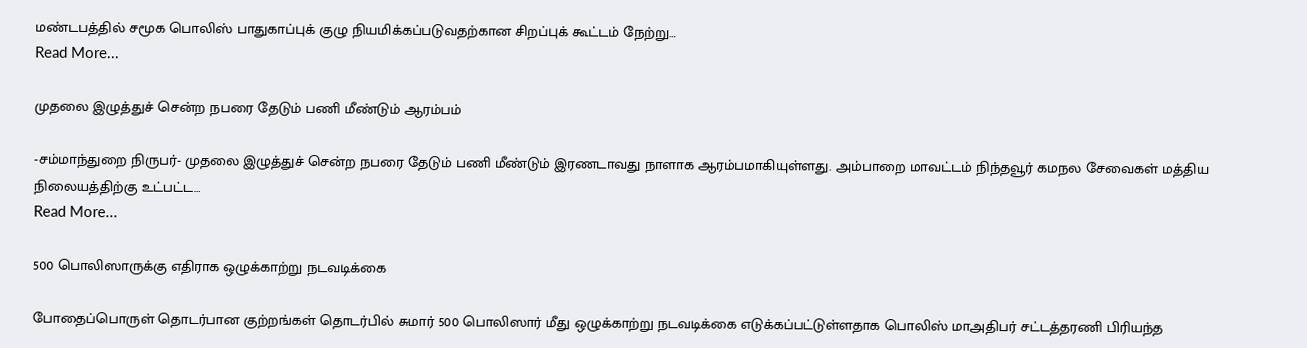மண்டபத்தில் சமூக பொலிஸ் பாதுகாப்புக் குழு நியமிக்கப்படுவதற்கான சிறப்புக் கூட்டம் நேற்று…
Read More...

முதலை இழுத்துச் சென்ற நபரை தேடும் பணி மீண்டும் ஆரம்பம்

-சம்மாந்துறை நிருபர்- முதலை இழுத்துச் சென்ற நபரை தேடும் பணி மீண்டும் இரணடாவது நாளாக ஆரம்பமாகியுள்ளது. அம்பாறை மாவட்டம் நிந்தவூர் கமநல சேவைகள் மத்திய நிலையத்திற்கு உட்பட்ட…
Read More...

500 பொலிஸாருக்கு எதிராக ஒழுக்காற்று நடவடிக்கை

போதைப்பொருள் தொடர்பான குற்றங்கள் தொடர்பில் சுமார் 500 பொலிஸார் மீது ஒழுக்காற்று நடவடிக்கை எடுக்கப்பட்டுள்ளதாக பொலிஸ் மாஅதிபர் சட்டத்தரணி பிரியந்த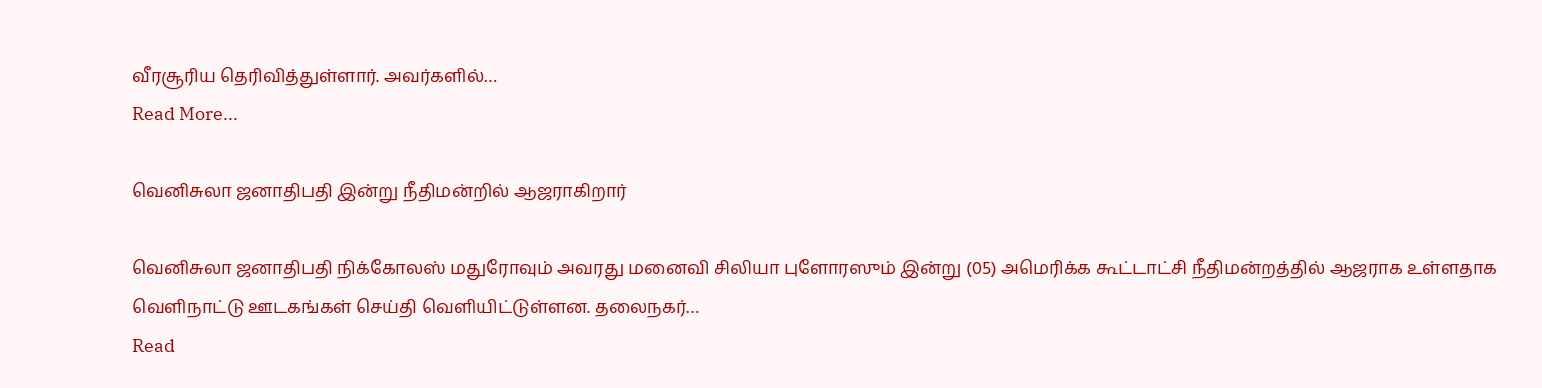வீரசூரிய தெரிவித்துள்ளார். அவர்களில்…
Read More...

வெனிசுலா ஜனாதிபதி இன்று நீதிமன்றில் ஆஜராகிறார்

வெனிசுலா ஜனாதிபதி நிக்கோலஸ் மதுரோவும் அவரது மனைவி சிலியா புளோரஸும் இன்று (05) அமெரிக்க கூட்டாட்சி நீதிமன்றத்தில் ஆஜராக உள்ளதாக வெளிநாட்டு ஊடகங்கள் செய்தி வெளியிட்டுள்ளன. தலைநகர்…
Read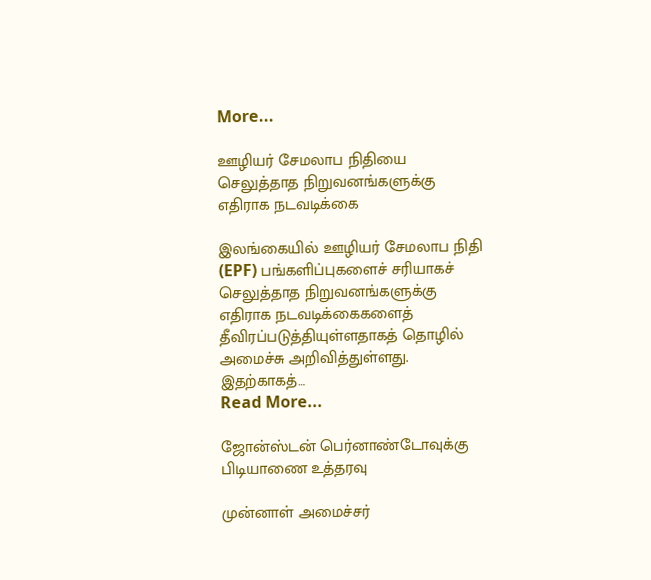More...

ஊழியர் சேமலாப நிதியை செலுத்தாத நிறுவனங்களுக்கு எதிராக நடவடிக்கை

இலங்கையில் ஊழியர் சேமலாப நிதி (EPF) பங்களிப்புகளைச் சரியாகச் செலுத்தாத நிறுவனங்களுக்கு எதிராக நடவடிக்கைகளைத் தீவிரப்படுத்தியுள்ளதாகத் தொழில் அமைச்சு அறிவித்துள்ளது. இதற்காகத்…
Read More...

ஜோன்ஸ்டன் பெர்னாண்டோவுக்கு பிடியாணை உத்தரவு

முன்னாள் அமைச்சர்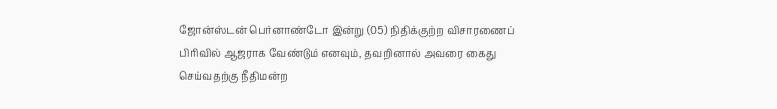ஜோன்ஸ்டன் பெர்னாண்டோ இன்று (05) நிதிக்குற்ற விசாரணைப் பிரிவில் ஆஜராக வேண்டும் எனவும், தவறினால் அவரை கைது செய்வதற்கு நீதிமன்ற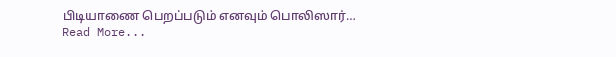பிடியாணை பெறப்படும் எனவும் பொலிஸார்…
Read More...